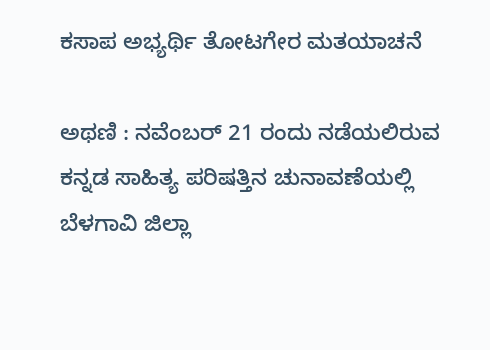ಕಸಾಪ ಅಭ್ಯರ್ಥಿ ತೋಟಗೇರ ಮತಯಾಚನೆ

ಅಥಣಿ : ನವೆಂಬರ್ 21 ರಂದು ನಡೆಯಲಿರುವ ಕನ್ನಡ ಸಾಹಿತ್ಯ ಪರಿಷತ್ತಿನ ಚುನಾವಣೆಯಲ್ಲಿ ಬೆಳಗಾವಿ ಜಿಲ್ಲಾ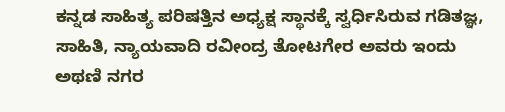ಕನ್ನಡ ಸಾಹಿತ್ಯ ಪರಿಷತ್ತಿನ ಅಧ್ಯಕ್ಷ ಸ್ಥಾನಕ್ಕೆ ಸ್ವರ್ಧಿಸಿರುವ ಗಡಿತಜ್ಞ, ಸಾಹಿತಿ, ನ್ಯಾಯವಾದಿ ರವೀಂದ್ರ ತೋಟಗೇರ ಅವರು ಇಂದು ಅಥಣಿ ನಗರ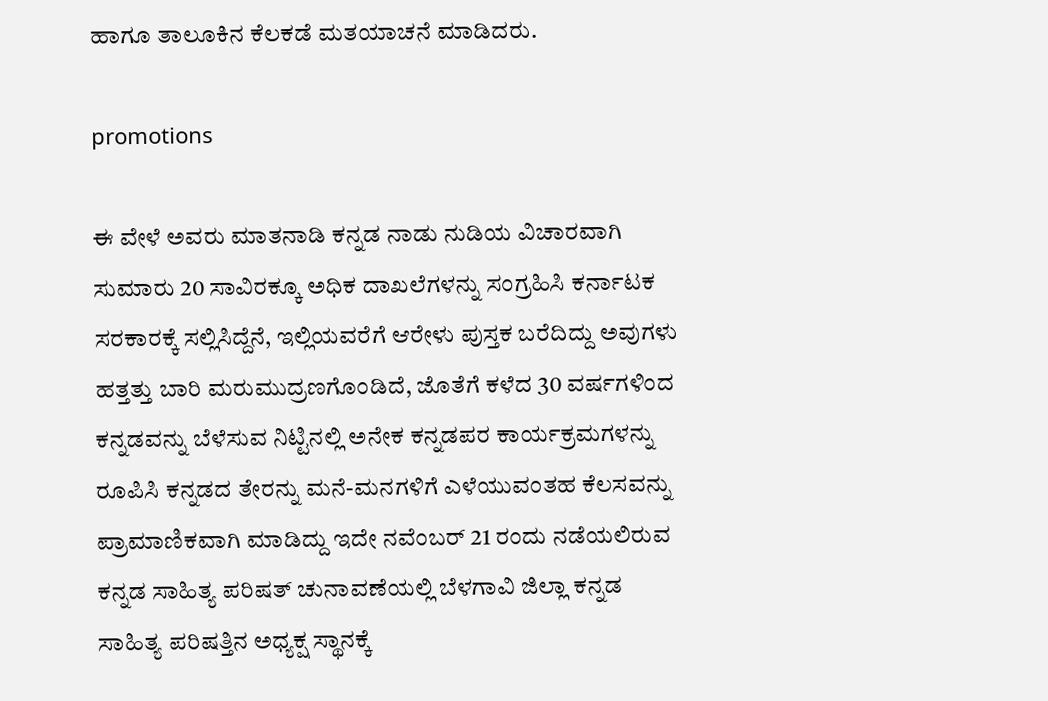ಹಾಗೂ ತಾಲೂಕಿನ ಕೆಲಕಡೆ ಮತಯಾಚನೆ ಮಾಡಿದರು.

promotions

ಈ ವೇಳೆ ಅವರು ಮಾತನಾಡಿ ಕನ್ನಡ ನಾಡು ನುಡಿಯ ವಿಚಾರವಾಗಿ ಸುಮಾರು 20 ಸಾವಿರಕ್ಕೂ ಅಧಿಕ ದಾಖಲೆಗಳನ್ನು ಸಂಗ್ರಹಿಸಿ ಕರ್ನಾಟಕ ಸರಕಾರಕ್ಕೆ ಸಲ್ಲಿಸಿದ್ದೆನೆ, ಇಲ್ಲಿಯವರೆಗೆ ಆರೇಳು ಪುಸ್ತಕ ಬರೆದಿದ್ದು ಅವುಗಳು ಹತ್ತತ್ತು ಬಾರಿ ಮರುಮುದ್ರಣಗೊಂಡಿದೆ, ಜೊತೆಗೆ ಕಳೆದ 30 ವರ್ಷಗಳಿಂದ ಕನ್ನಡವನ್ನು ಬೆಳೆಸುವ ನಿಟ್ಟಿನಲ್ಲಿ ಅನೇಕ ಕನ್ನಡಪರ ಕಾರ್ಯಕ್ರಮಗಳನ್ನು ರೂಪಿಸಿ ಕನ್ನಡದ ತೇರನ್ನು ಮನೆ-ಮನಗಳಿಗೆ ಎಳೆಯುವಂತಹ ಕೆಲಸವನ್ನು ಪ್ರಾಮಾಣಿಕವಾಗಿ ಮಾಡಿದ್ದು ಇದೇ ನವೆಂಬರ್ 21 ರಂದು ನಡೆಯಲಿರುವ ಕನ್ನಡ ಸಾಹಿತ್ಯ ಪರಿಷತ್ ಚುನಾವಣೆಯಲ್ಲಿ ಬೆಳಗಾವಿ ಜಿಲ್ಲಾ ಕನ್ನಡ ಸಾಹಿತ್ಯ ಪರಿಷತ್ತಿನ ಅಧ್ಯಕ್ಷ ಸ್ಥಾನಕ್ಕೆ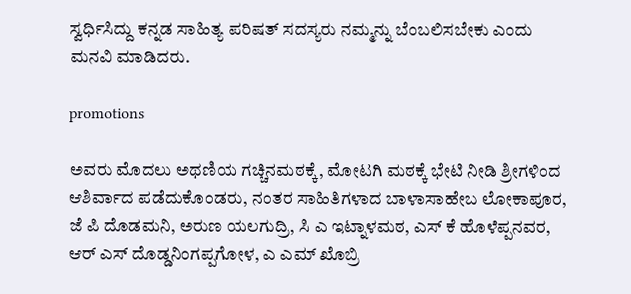ಸ್ವರ್ಧಿಸಿದ್ದು ಕನ್ನಡ ಸಾಹಿತ್ಯ ಪರಿಷತ್ ಸದಸ್ಯರು ನಮ್ಮನ್ನು ಬೆಂಬಲಿಸಬೇಕು ಎಂದು ಮನವಿ ಮಾಡಿದರು.

promotions

ಅವರು ಮೊದಲು ಅಥಣಿಯ ಗಚ್ಚಿನಮಠಕ್ಕೆ, ಮೋಟಗಿ ಮಠಕ್ಕೆ ಭೇಟಿ ನೀಡಿ ಶ್ರೀಗಳಿಂದ ಆಶಿರ್ವಾದ ಪಡೆದುಕೊಂಡರು, ನಂತರ ಸಾಹಿತಿಗಳಾದ ಬಾಳಾಸಾಹೇಬ ಲೋಕಾಪೂರ, ಜೆ ಪಿ ದೊಡಮನಿ, ಅರುಣ ಯಲಗುದ್ರಿ, ಸಿ ಎ ಇಟ್ನಾಳಮಠ, ಎಸ್ ಕೆ ಹೊಳೆಪ್ಪನವರ, ಆರ್ ಎಸ್ ದೊಡ್ಡನಿಂಗಪ್ಪಗೋಳ, ಎ ಎಮ್ ಖೊಬ್ರಿ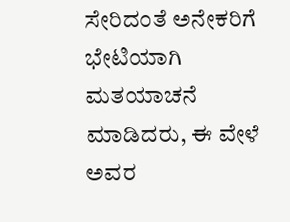ಸೇರಿದಂತೆ ಅನೇಕರಿಗೆ ಭೇಟಿಯಾಗಿ ಮತಯಾಚನೆ ಮಾಡಿದರು, ಈ ವೇಳೆ ಅವರ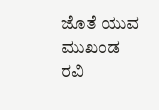ಜೊತೆ ಯುವ ಮುಖಂಡ ರವಿ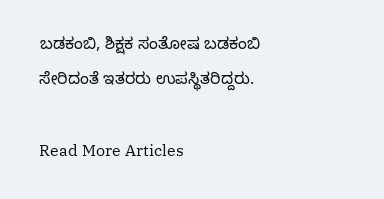ಬಡಕಂಬಿ, ಶಿಕ್ಷಕ ಸಂತೋಷ ಬಡಕಂಬಿ ಸೇರಿದಂತೆ ಇತರರು ಉಪಸ್ಥಿತರಿದ್ದರು.

Read More Articles